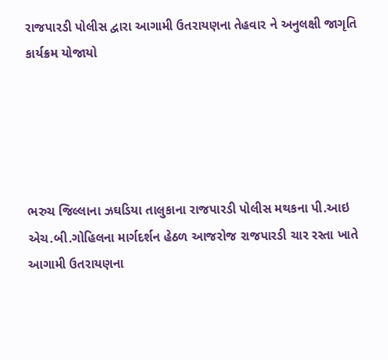રાજપારડી પોલીસ દ્વારા આગામી ઉતરાયણના તેહવાર ને અનુલક્ષી જાગૃતિ કાર્યક્રમ યોજાયો





ભરુચ જિલ્લાના ઝઘડિયા તાલુકાના રાજપારડી પોલીસ મથકના પી.આઇ એચ.બી.ગોહિલના માર્ગદર્શન હેઠળ આજરોજ રાજપારડી ચાર રસ્તા ખાતે આગામી ઉતરાયણના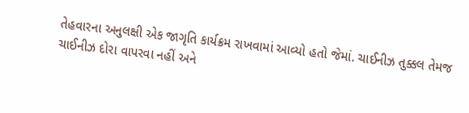તેહવારના અનુલક્ષી એક જાગૃતિ કાર્યક્રમ રાખવામાં આવ્યો હતો જેમાં. ચાઈનીઝ તુક્કલ તેમજ ચાઈનીઝ દોરા વાપરવા નહીં અને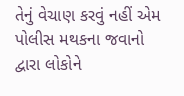તેનું વેચાણ કરવું નહીં એમ પોલીસ મથકના જવાનો દ્વારા લોકોને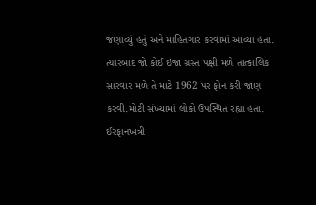જણાવ્યું હતું અને માહિતગાર કરવામાં આવ્યા હતા. ત્યારબાદ જો કોઈ ઇજા ગ્રસ્ત પક્ષી મળે તાત્કાલિક સારવાર મળે તે માટે 1962 પર ફોન કરી જાણ કરવી.મોટી સંખ્યામાં લોકો ઉપસ્થિત રહ્યા હતા.
ઈરફાનખત્રી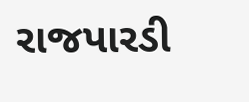રાજપારડી